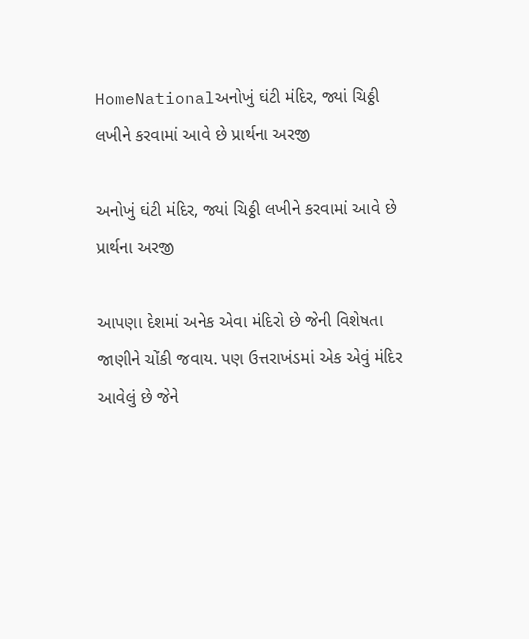HomeNationalઅનોખું ઘંટી મંદિર, જ્યાં ચિઠ્ઠી લખીને કરવામાં આવે છે પ્રાર્થના અરજી

અનોખું ઘંટી મંદિર, જ્યાં ચિઠ્ઠી લખીને કરવામાં આવે છે પ્રાર્થના અરજી

આપણા દેશમાં અનેક એવા મંદિરો છે જેની વિશેષતા જાણીને ચોંકી જવાય. પણ ઉત્તરાખંડમાં એક એવું મંદિર આવેલું છે જેને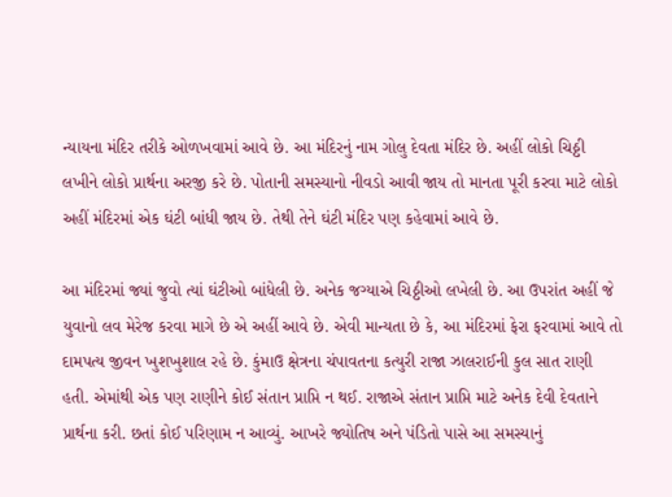ન્યાયના મંદિર તરીકે ઓળખવામાં આવે છે. આ મંદિરનું નામ ગોલુ દેવતા મંદિર છે. અહીં લોકો ચિઠ્ઠી લખીને લોકો પ્રાર્થના અરજી કરે છે. પોતાની સમસ્યાનો નીવડો આવી જાય તો માનતા પૂરી કરવા માટે લોકો અહીં મંદિરમાં એક ઘંટી બાંધી જાય છે. તેથી તેને ઘંટી મંદિર પણ કહેવામાં આવે છે.

આ મંદિરમાં જ્યાં જુવો ત્યાં ઘંટીઓ બાંધેલી છે. અનેક જગ્યાએ ચિઠ્ઠીઓ લખેલી છે. આ ઉપરાંત અહીં જે યુવાનો લવ મેરેજ કરવા માગે છે એ અહીં આવે છે. એવી માન્યતા છે કે, આ મંદિરમાં ફેરા ફરવામાં આવે તો દામપત્ય જીવન ખુશખુશાલ રહે છે. કુંમાઉ ક્ષેત્રના ચંપાવતના કત્યુરી રાજા ઝાલરાઈની કુલ સાત રાણી હતી. એમાંથી એક પણ રાણીને કોઈ સંતાન પ્રાપ્તિ ન થઈ. રાજાએ સંતાન પ્રાપ્તિ માટે અનેક દેવી દેવતાને પ્રાર્થના કરી. છતાં કોઈ પરિણામ ન આવ્યું. આખરે જ્યોતિષ અને પંડિતો પાસે આ સમસ્યાનું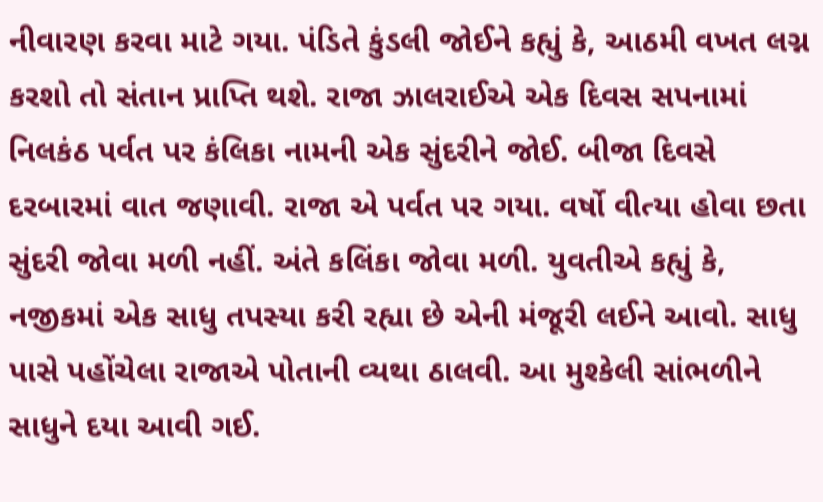નીવારણ કરવા માટે ગયા. પંડિતે કુંડલી જોઈને કહ્યું કે, આઠમી વખત લગ્ન કરશો તો સંતાન પ્રાપ્તિ થશે. રાજા ઝાલરાઈએ એક દિવસ સપનામાં નિલકંઠ પર્વત પર કંલિકા નામની એક સુંદરીને જોઈ. બીજા દિવસે દરબારમાં વાત જણાવી. રાજા એ પર્વત પર ગયા. વર્ષો વીત્યા હોવા છતા સુંદરી જોવા મળી નહીં. અંતે કલિંકા જોવા મળી. યુવતીએ કહ્યું કે, નજીકમાં એક સાધુ તપસ્યા કરી રહ્યા છે એની મંજૂરી લઈને આવો. સાધુ પાસે પહોંચેલા રાજાએ પોતાની વ્યથા ઠાલવી. આ મુશ્કેલી સાંભળીને સાધુને દયા આવી ગઈ.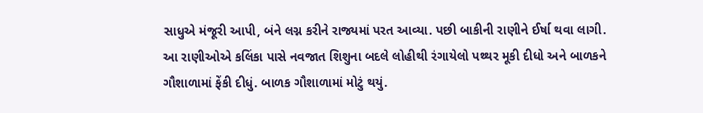સાધુએ મંજૂરી આપી, બંને લગ્ન કરીને રાજ્યમાં પરત આવ્યા. પછી બાકીની રાણીને ઈર્ષા થવા લાગી. આ રાણીઓએ કલિંકા પાસે નવજાત શિશુના બદલે લોહીથી રંગાયેલો પથ્થર મૂકી દીધો અને બાળકને ગૌશાળામાં ફેંકી દીધું. બાળક ગૌશાળામાં મોટું થયું.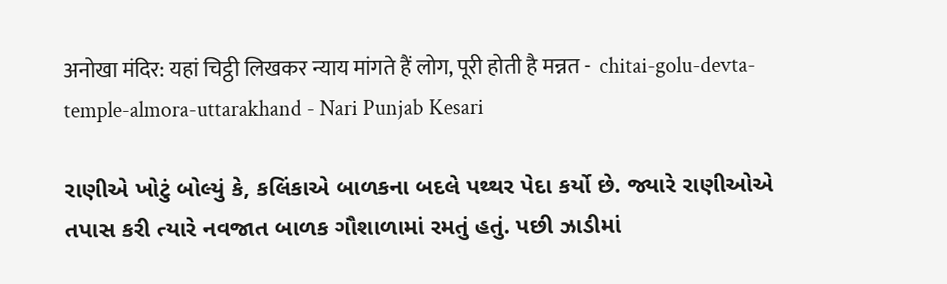अनोखा मंदिर: यहां चिट्ठी लिखकर न्याय मांगते हैं लोग, पूरी होती है मन्नत -  chitai-golu-devta-temple-almora-uttarakhand - Nari Punjab Kesari

રાણીએ ખોટું બોલ્યું કે, કલિંકાએ બાળકના બદલે પથ્થર પેદા કર્યો છે. જ્યારે રાણીઓએ તપાસ કરી ત્યારે નવજાત બાળક ગૌશાળામાં રમતું હતું. પછી ઝાડીમાં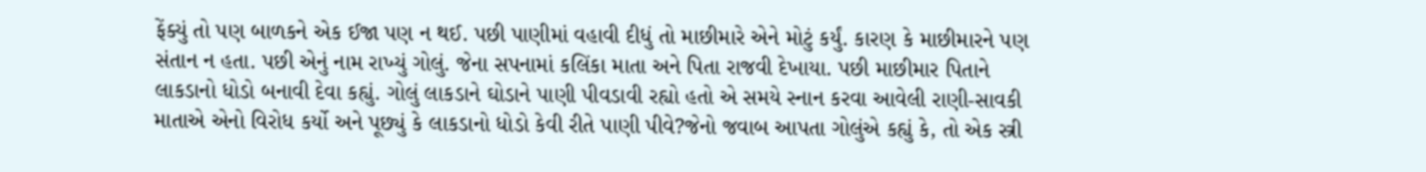ફેંક્યું તો પણ બાળકને એક ઈજા પણ ન થઈ. પછી પાણીમાં વહાવી દીધું તો માછીમારે એને મોટું કર્યું. કારણ કે માછીમારને પણ સંતાન ન હતા. પછી એનું નામ રાખ્યું ગોલું. જેના સપનામાં કલિંકા માતા અને પિતા રાજવી દેખાયા. પછી માછીમાર પિતાને લાકડાનો ધોડો બનાવી દેવા કહ્યું. ગોલું લાકડાને ઘોડાને પાણી પીવડાવી રહ્યો હતો એ સમયે સ્નાન કરવા આવેલી રાણી-સાવકી માતાએ એનો વિરોધ કર્યો અને પૂછ્યું કે લાકડાનો ધોડો કેવી રીતે પાણી પીવે?જેનો જવાબ આપતા ગોલુંએ કહ્યું કે, તો એક સ્ત્રી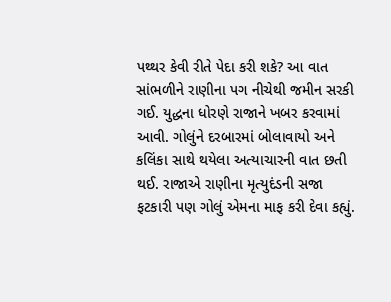પથ્થર કેવી રીતે પેદા કરી શકે? આ વાત સાંભળીને રાણીના પગ નીચેથી જમીન સરકી ગઈ. યુદ્ધના ધોરણે રાજાને ખબર કરવામાં આવી. ગોલુંને દરબારમાં બોલાવાયો અને કલિંકા સાથે થયેલા અત્યાચારની વાત છતી થઈ. રાજાએ રાણીના મૃત્યુદંડની સજા ફટકારી પણ ગોલું એમના માફ કરી દેવા કહ્યું.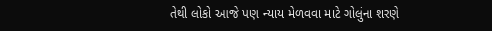તેથી લોકો આજે પણ ન્યાય મેળવવા માટે ગોલુંના શરણે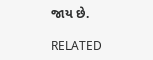જાય છે.

RELATED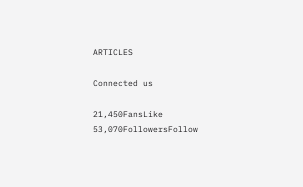ARTICLES

Connected us

21,450FansLike
53,070FollowersFollow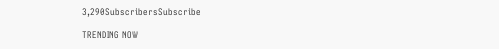3,290SubscribersSubscribe

TRENDING NOW